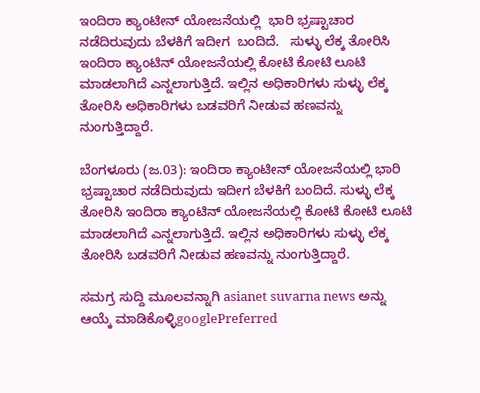ಇಂದಿರಾ ಕ್ಯಾಂಟೀನ್ ಯೋಜನೆಯಲ್ಲಿ  ಭಾರಿ ಭ್ರಷ್ಟಾಚಾರ ನಡೆದಿರುವುದು ಬೆಳಕಿಗೆ ಇದೀಗ  ಬಂದಿದೆ.   ಸುಳ್ಳು ಲೆಕ್ಕ ತೋರಿಸಿ ಇಂದಿರಾ ಕ್ಯಾಂಟಿನ್ ಯೋಜನೆಯಲ್ಲಿ ಕೋಟಿ ಕೋಟಿ ಲೂಟಿ ಮಾಡಲಾಗಿದೆ ಎನ್ನಲಾಗುತ್ತಿದೆ. ಇಲ್ಲಿನ ಅಧಿಕಾರಿಗಳು ಸುಳ್ಳು ಲೆಕ್ಕ ತೋರಿಸಿ ಅಧಿಕಾರಿಗಳು ಬಡವರಿಗೆ ನೀಡುವ ಹಣವನ್ನು ನುಂಗುತ್ತಿದ್ದಾರೆ.

ಬೆಂಗಳೂರು (ಜ.03): ಇಂದಿರಾ ಕ್ಯಾಂಟೀನ್ ಯೋಜನೆಯಲ್ಲಿ ಭಾರಿ ಭ್ರಷ್ಟಾಚಾರ ನಡೆದಿರುವುದು ಇದೀಗ ಬೆಳಕಿಗೆ ಬಂದಿದೆ. ಸುಳ್ಳು ಲೆಕ್ಕ ತೋರಿಸಿ ಇಂದಿರಾ ಕ್ಯಾಂಟಿನ್ ಯೋಜನೆಯಲ್ಲಿ ಕೋಟಿ ಕೋಟಿ ಲೂಟಿ ಮಾಡಲಾಗಿದೆ ಎನ್ನಲಾಗುತ್ತಿದೆ. ಇಲ್ಲಿನ ಅಧಿಕಾರಿಗಳು ಸುಳ್ಳು ಲೆಕ್ಕ ತೋರಿಸಿ ಬಡವರಿಗೆ ನೀಡುವ ಹಣವನ್ನು ನುಂಗುತ್ತಿದ್ದಾರೆ.

ಸಮಗ್ರ ಸುದ್ದಿ ಮೂಲವನ್ನಾಗಿ asianet suvarna news ಅನ್ನು ಆಯ್ಕೆ ಮಾಡಿಕೊಳ್ಳಿgooglePreferred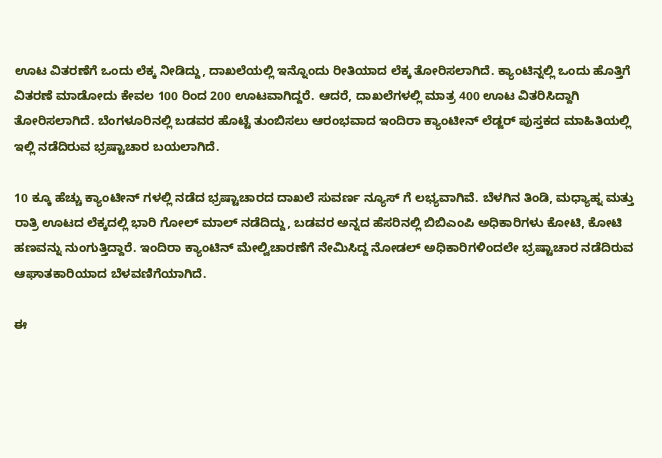ಊಟ ವಿತರಣೆಗೆ ಒಂದು ಲೆಕ್ಕ ನೀಡಿದ್ದು, ದಾಖಲೆಯಲ್ಲಿ ಇನ್ನೊಂದು ರೀತಿಯಾದ ಲೆಕ್ಕ ತೋರಿಸಲಾಗಿದೆ. ಕ್ಯಾಂಟಿನ್ನಲ್ಲಿ ಒಂದು ಹೊತ್ತಿಗೆ ವಿತರಣೆ ಮಾಡೋದು ಕೇವಲ 100 ರಿಂದ 200 ಊಟವಾಗಿದ್ದರೆ. ಆದರೆ, ದಾಖಲೆಗಳಲ್ಲಿ ಮಾತ್ರ 400 ಊಟ ವಿತರಿಸಿದ್ದಾಗಿ ತೋರಿಸಲಾಗಿದೆ. ಬೆಂಗಳೂರಿನಲ್ಲಿ ಬಡವರ ಹೊಟ್ಟೆ ತುಂಬಿಸಲು ಆರಂಭವಾದ ಇಂದಿರಾ ಕ್ಯಾಂಟೀನ್ ಲೆಡ್ಜರ್ ಪುಸ್ತಕದ ಮಾಹಿತಿಯಲ್ಲಿ ಇಲ್ಲಿ ನಡೆದಿರುವ ಭ್ರಷ್ಟಾಚಾರ ಬಯಲಾಗಿದೆ.

10 ಕ್ಕೂ ಹೆಚ್ಚು ಕ್ಯಾಂಟೀನ್ ಗಳಲ್ಲಿ ನಡೆದ ಭ್ರಷ್ಟಾಚಾರದ ದಾಖಲೆ ಸುವರ್ಣ ನ್ಯೂಸ್ ಗೆ ಲಭ್ಯವಾಗಿವೆ. ಬೆಳಗಿನ ತಿಂಡಿ, ಮಧ್ಯಾಹ್ನ ಮತ್ತು ರಾತ್ರಿ ಊಟದ ಲೆಕ್ಕದಲ್ಲಿ ಭಾರಿ ಗೋಲ್ ಮಾಲ್ ನಡೆದಿದ್ದು, ಬಡವರ ಅನ್ನದ ಹೆಸರಿನಲ್ಲಿ ಬಿಬಿಎಂಪಿ ಅಧಿಕಾರಿಗಳು ಕೋಟಿ, ಕೋಟಿ ಹಣವನ್ನು ನುಂಗುತ್ತಿದ್ದಾರೆ. ಇಂದಿರಾ ಕ್ಯಾಂಟಿನ್ ಮೇಲ್ವಿಚಾರಣೆಗೆ ನೇಮಿಸಿದ್ದ ನೋಡಲ್ ಅಧಿಕಾರಿಗಳಿಂದಲೇ ಭ್ರಷ್ಟಾಚಾರ ನಡೆದಿರುವ ಆಘಾತಕಾರಿಯಾದ ಬೆಳವಣಿಗೆಯಾಗಿದೆ.

ಈ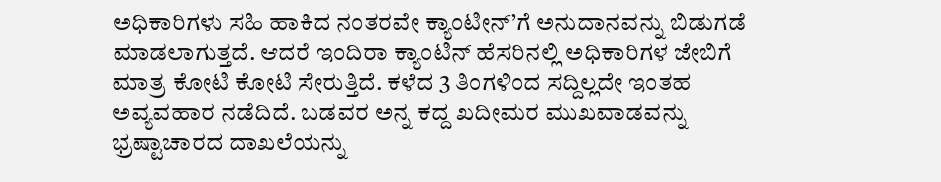ಅಧಿಕಾರಿಗಳು ಸಹಿ ಹಾಕಿದ ನಂತರವೇ ಕ್ಯಾಂಟೀನ್’ಗೆ ಅನುದಾನವನ್ನು ಬಿಡುಗಡೆ ಮಾಡಲಾಗುತ್ತದೆ. ಆದರೆ ಇಂದಿರಾ ಕ್ಯಾಂಟಿನ್ ಹೆಸರಿನಲ್ಲಿ ಅಧಿಕಾರಿಗಳ ಜೇಬಿಗೆ ಮಾತ್ರ ಕೋಟಿ ಕೋಟಿ ಸೇರುತ್ತಿದೆ. ಕಳೆದ 3 ತಿಂಗಳಿಂದ ಸದ್ದಿಲ್ಲದೇ ಇಂತಹ ಅವ್ಯವಹಾರ ನಡೆದಿದೆ. ಬಡವರ ಅನ್ನ ಕದ್ದ ಖದೀಮರ ಮುಖವಾಡವನ್ನು ಭ್ರಷ್ಟಾಚಾರದ ದಾಖಲೆಯನ್ನು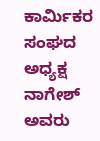ಕಾರ್ಮಿಕರ ಸಂಘದ ಅಧ್ಯಕ್ಷ ನಾಗೇಶ್ ಅವರು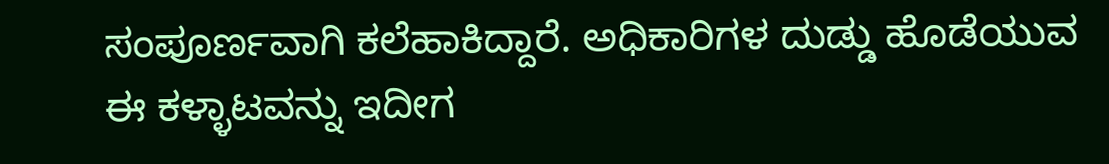ಸಂಪೂರ್ಣವಾಗಿ ಕಲೆಹಾಕಿದ್ದಾರೆ. ಅಧಿಕಾರಿಗಳ ದುಡ್ಡು ಹೊಡೆಯುವ ಈ ಕಳ್ಳಾಟವನ್ನು ಇದೀಗ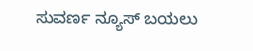ಸುವರ್ಣ ನ್ಯೂಸ್ ಬಯಲು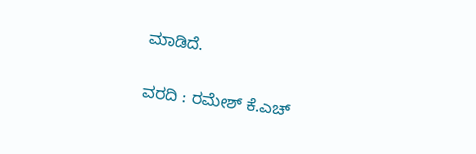ಮಾಡಿದೆ.

ವರದಿ : ರಮೇಶ್ ಕೆ.ಎಚ್